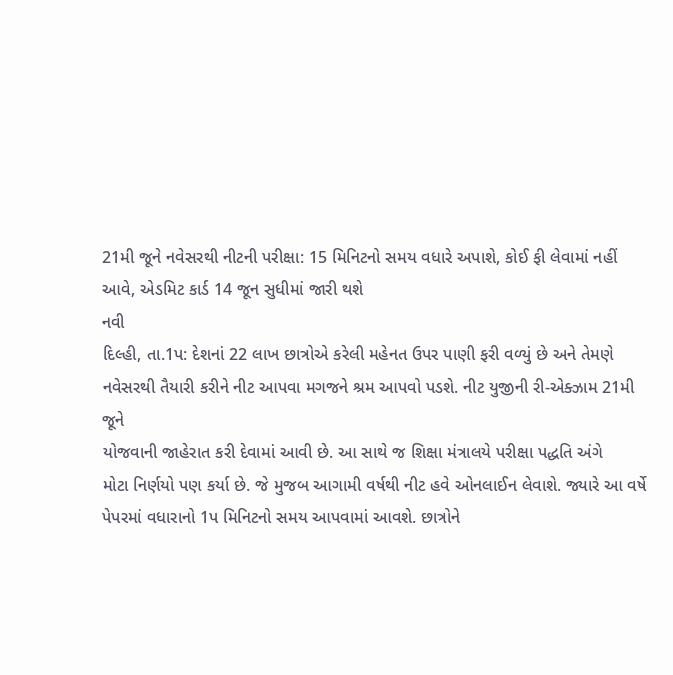21મી જૂને નવેસરથી નીટની પરીક્ષા: 15 મિનિટનો સમય વધારે અપાશે, કોઈ ફી લેવામાં નહીં આવે, એડમિટ કાર્ડ 14 જૂન સુધીમાં જારી થશે
નવી
દિલ્હી, તા.1પ: દેશનાં 22 લાખ છાત્રોએ કરેલી મહેનત ઉપર પાણી ફરી વળ્યું છે અને તેમણે
નવેસરથી તૈયારી કરીને નીટ આપવા મગજને શ્રમ આપવો પડશે. નીટ યુજીની રી-એક્ઝામ 21મી જૂને
યોજવાની જાહેરાત કરી દેવામાં આવી છે. આ સાથે જ શિક્ષા મંત્રાલયે પરીક્ષા પદ્ધતિ અંગે
મોટા નિર્ણયો પણ કર્યા છે. જે મુજબ આગામી વર્ષથી નીટ હવે ઓનલાઈન લેવાશે. જ્યારે આ વર્ષે
પેપરમાં વધારાનો 1પ મિનિટનો સમય આપવામાં આવશે. છાત્રોને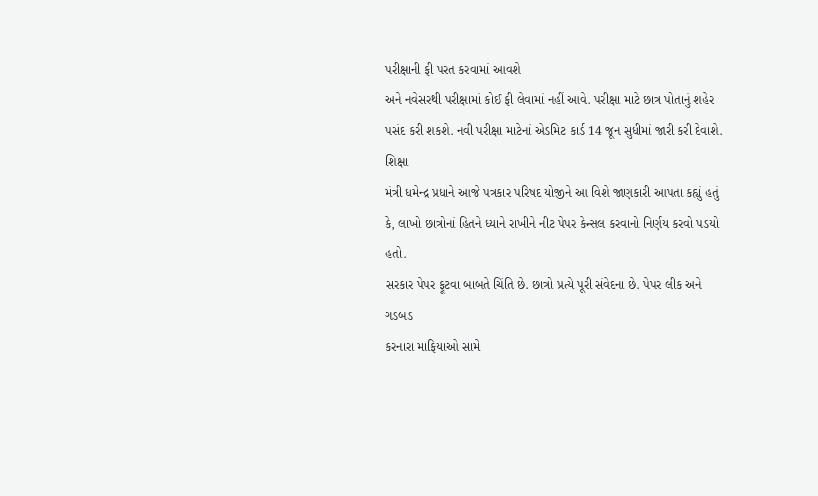પરીક્ષાની ફી પરત કરવામાં આવશે
અને નવેસરથી પરીક્ષામાં કોઈ ફી લેવામાં નહીં આવે. પરીક્ષા માટે છાત્ર પોતાનું શહેર
પસંદ કરી શકશે. નવી પરીક્ષા માટેનાં એડમિટ કાર્ડ 14 જૂન સુધીમાં જારી કરી દેવાશે.
શિક્ષા
મંત્રી ધમેન્દ્ર પ્રધાને આજે પત્રકાર પરિષદ યોજીને આ વિશે જાણકારી આપતા કહ્યું હતું
કે, લાખો છાત્રોનાં હિતને ધ્યાને રાખીને નીટ પેપર કેન્સલ કરવાનો નિર્ણય કરવો પડયો હતો.
સરકાર પેપર ફૂટવા બાબતે ચિંતિ છે. છાત્રો પ્રત્યે પૂરી સંવેદના છે. પેપર લીક અને ગડબડ
કરનારા માફિયાઓ સામે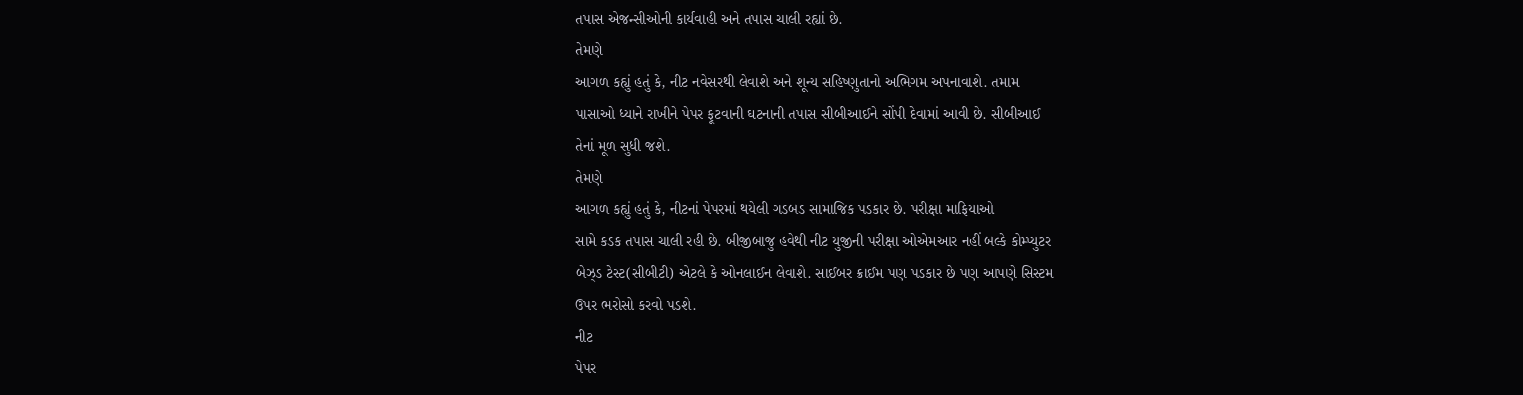તપાસ એજન્સીઓની કાર્યવાહી અને તપાસ ચાલી રહ્યાં છે.
તેમણે
આગળ કહ્યું હતું કે, નીટ નવેસરથી લેવાશે અને શૂન્ય સહિષ્ણુતાનો અભિગમ અપનાવાશે. તમામ
પાસાઓ ધ્યાને રાખીને પેપર ફૂટવાની ઘટનાની તપાસ સીબીઆઈને સોંપી દેવામાં આવી છે. સીબીઆઈ
તેનાં મૂળ સુધી જશે.
તેમણે
આગળ કહ્યું હતું કે, નીટનાં પેપરમાં થયેલી ગડબડ સામાજિક પડકાર છે. પરીક્ષા માફિયાઓ
સામે કડક તપાસ ચાલી રહી છે. બીજીબાજુ હવેથી નીટ યુજીની પરીક્ષા ઓએમઆર નહીં બલ્કે કોમ્પ્યુટર
બેઝ્ડ ટેસ્ટ(સીબીટી) એટલે કે ઓનલાઈન લેવાશે. સાઈબર ક્રાઈમ પણ પડકાર છે પણ આપણે સિસ્ટમ
ઉપર ભરોસો કરવો પડશે.
નીટ
પેપર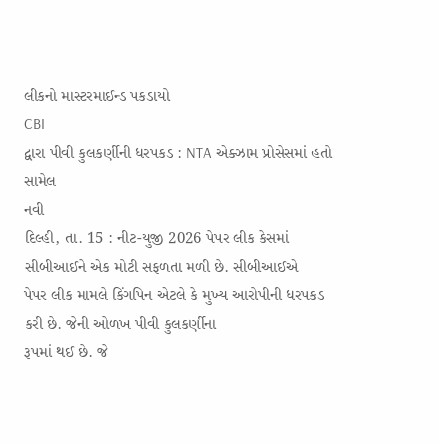લીકનો માસ્ટરમાઈન્ડ પકડાયો
CBI
દ્વારા પીવી કુલકર્ણીની ધરપકડ : NTA એક્ઝામ પ્રોસેસમાં હતો સામેલ
નવી
દિલ્હી, તા. 15 : નીટ-યુજી 2026 પેપર લીક કેસમાં સીબીઆઈને એક મોટી સફળતા મળી છે. સીબીઆઈએ
પેપર લીક મામલે કિંગપિન એટલે કે મુખ્ય આરોપીની ધરપકડ કરી છે. જેની ઓળખ પીવી કુલકર્ણીના
રૂપમાં થઈ છે. જે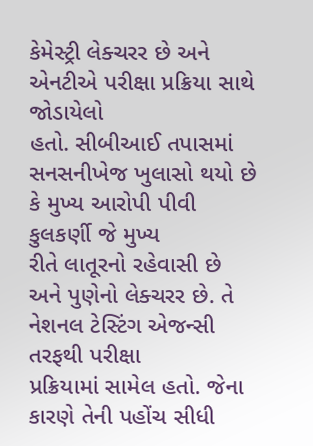કેમેસ્ટ્રી લેક્ચરર છે અને એનટીએ પરીક્ષા પ્રક્રિયા સાથે જોડાયેલો
હતો. સીબીઆઈ તપાસમાં સનસનીખેજ ખુલાસો થયો છે કે મુખ્ય આરોપી પીવી કુલકર્ણી જે મુખ્ય
રીતે લાતૂરનો રહેવાસી છે અને પુણેનો લેક્ચરર છે. તે નેશનલ ટેસ્ટિંગ એજન્સી તરફથી પરીક્ષા
પ્રક્રિયામાં સામેલ હતો. જેના કારણે તેની પહોંચ સીધી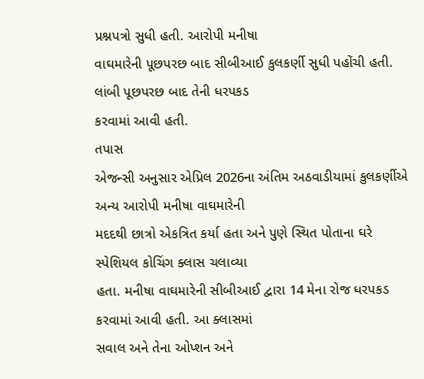પ્રશ્નપત્રો સુધી હતી. આરોપી મનીષા
વાઘમારેની પૂછપરછ બાદ સીબીઆઈ કુલકર્ણી સુધી પહોંચી હતી. લાંબી પૂછપરછ બાદ તેની ધરપકડ
કરવામાં આવી હતી.
તપાસ
એજન્સી અનુસાર એપ્રિલ 2026ના અંતિમ અઠવાડીયામાં કુલકર્ણીએ અન્ય આરોપી મનીષા વાઘમારેની
મદદથી છાત્રો એકત્રિત કર્યા હતા અને પુણે સ્થિત પોતાના ઘરે સ્પેશિયલ કોચિંગ ક્લાસ ચલાવ્યા
હતા. મનીષા વાઘમારેની સીબીઆઈ દ્વારા 14 મેના રોજ ધરપકડ કરવામાં આવી હતી. આ ક્લાસમાં
સવાલ અને તેના ઓપ્શન અને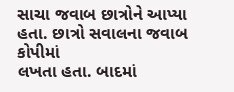સાચા જવાબ છાત્રોને આપ્યા હતા. છાત્રો સવાલના જવાબ કોપીમાં
લખતા હતા. બાદમાં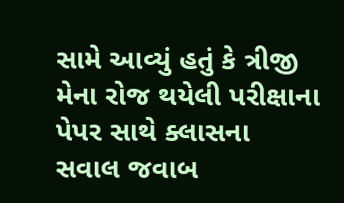સામે આવ્યું હતું કે ત્રીજી મેના રોજ થયેલી પરીક્ષાના પેપર સાથે ક્લાસના
સવાલ જવાબ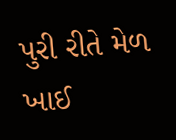પુરી રીતે મેળ ખાઈ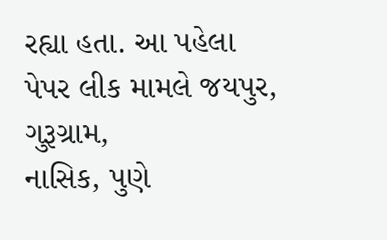રહ્યા હતા. આ પહેલા પેપર લીક મામલે જયપુર, ગુરૂગ્રામ,
નાસિક, પુણે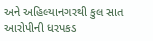અને અહિલ્યાનગરથી કુલ સાત આરોપીની ધરપકડ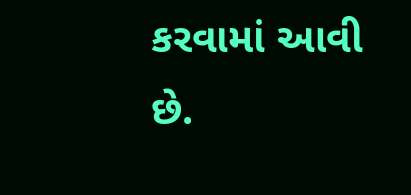કરવામાં આવી છે.